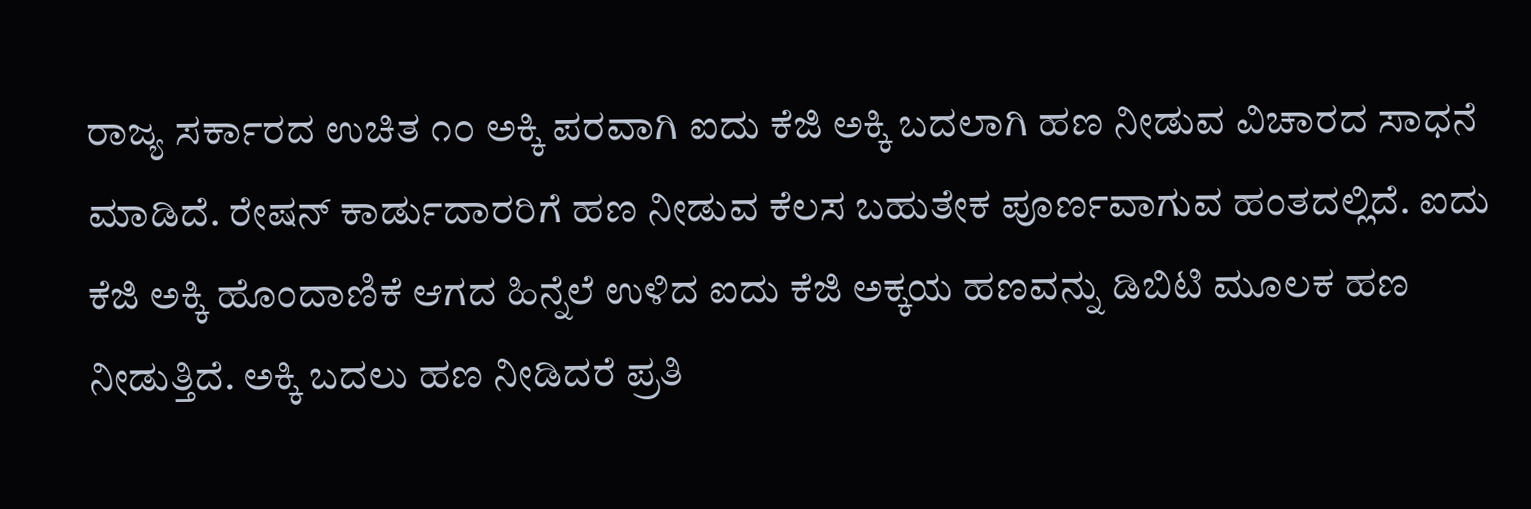ರಾಜ್ಯ ಸರ್ಕಾರದ ಉಚಿತ ೧೦ ಅಕ್ಕಿ ಪರವಾಗಿ ಐದು ಕೆಜಿ ಅಕ್ಕಿ ಬದಲಾಗಿ ಹಣ ನೀಡುವ ವಿಚಾರದ ಸಾಧನೆ ಮಾಡಿದೆ. ರೇಷನ್ ಕಾರ್ಡುದಾರರಿಗೆ ಹಣ ನೀಡುವ ಕೆಲಸ ಬಹುತೇಕ ಪೂರ್ಣವಾಗುವ ಹಂತದಲ್ಲಿದೆ. ಐದು ಕೆಜಿ ಅಕ್ಕಿ ಹೊಂದಾಣಿಕೆ ಆಗದ ಹಿನ್ನೆಲೆ ಉಳಿದ ಐದು ಕೆಜಿ ಅಕ್ಕಯ ಹಣವನ್ನು ಡಿಬಿಟಿ ಮೂಲಕ ಹಣ ನೀಡುತ್ತಿದೆ. ಅಕ್ಕಿ ಬದಲು ಹಣ ನೀಡಿದರೆ ಪ್ರತಿ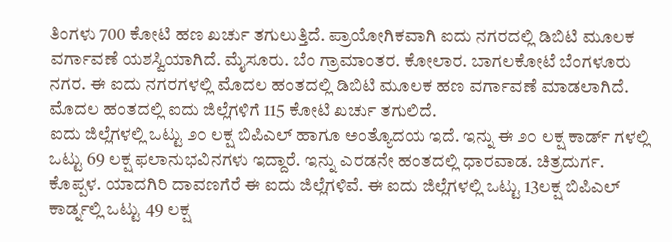ತಿಂಗಳು 700 ಕೋಟಿ ಹಣ ಖರ್ಚು ತಗುಲುತ್ತಿದೆ. ಪ್ರಾಯೋಗಿಕವಾಗಿ ಐದು ನಗರದಲ್ಲಿ ಡಿಬಿಟಿ ಮೂಲಕ ವರ್ಗಾವಣೆ ಯಶಸ್ವಿಯಾಗಿದೆ. ಮೈಸೂರು. ಬೆಂ ಗ್ರಾಮಾಂತರ. ಕೋಲಾರ. ಬಾಗಲಕೋಟೆ ಬೆಂಗಳೂರು ನಗರ. ಈ ಐದು ನಗರಗಳಲ್ಲಿ ಮೊದಲ ಹಂತದಲ್ಲಿ ಡಿಬಿಟಿ ಮೂಲಕ ಹಣ ವರ್ಗಾವಣೆ ಮಾಡಲಾಗಿದೆ. ಮೊದಲ ಹಂತದಲ್ಲಿ ಐದು ಜಿಲ್ಲೆಗಳಿಗೆ 115 ಕೋಟಿ ಖರ್ಚು ತಗುಲಿದೆ.
ಐದು ಜಿಲ್ಲೆಗಳಲ್ಲಿ ಒಟ್ಟು ೨೦ ಲಕ್ಷ ಬಿಪಿಎಲ್ ಹಾಗೂ ಅಂತ್ಯೊದಯ ಇದೆ. ಇನ್ನು ಈ ೨೦ ಲಕ್ಷ ಕಾರ್ಡ್ ಗಳಲ್ಲಿ ಒಟ್ಟು 69 ಲಕ್ಷ ಫಲಾನುಭವಿನಗಳು ಇದ್ದಾರೆ. ಇನ್ನು ಎರಡನೇ ಹಂತದಲ್ಲಿ ಧಾರವಾಡ. ಚಿತ್ರದುರ್ಗ. ಕೊಪ್ಪಳ. ಯಾದಗಿರಿ ದಾವಣಗೆರೆ ಈ ಐದು ಜಿಲ್ಲೆಗಳಿವೆ. ಈ ಐದು ಜಿಲ್ಲೆಗಳಲ್ಲಿ ಒಟ್ಟು 13ಲಕ್ಷ ಬಿಪಿಎಲ್ ಕಾರ್ಡ್ನಲ್ಲಿ ಒಟ್ಟು 49 ಲಕ್ಷ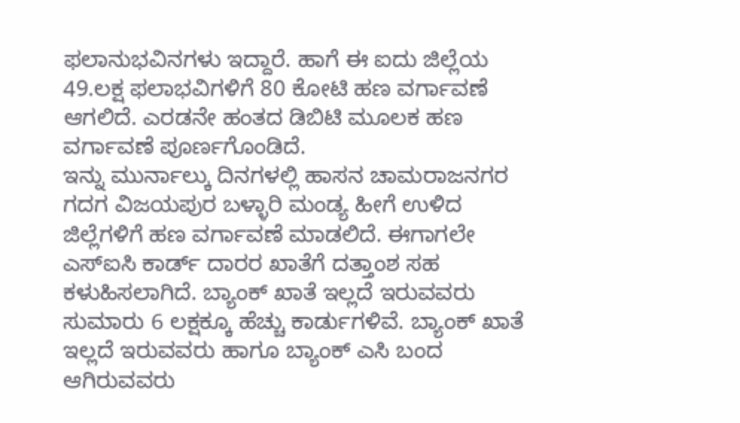ಫಲಾನುಭವಿನಗಳು ಇದ್ದಾರೆ. ಹಾಗೆ ಈ ಐದು ಜಿಲ್ಲೆಯ 49.ಲಕ್ಷ ಫಲಾಭವಿಗಳಿಗೆ 80 ಕೋಟಿ ಹಣ ವರ್ಗಾವಣೆ ಆಗಲಿದೆ. ಎರಡನೇ ಹಂತದ ಡಿಬಿಟಿ ಮೂಲಕ ಹಣ ವರ್ಗಾವಣೆ ಪೂರ್ಣಗೊಂಡಿದೆ.
ಇನ್ನು ಮುರ್ನಾಲ್ಕು ದಿನಗಳಲ್ಲಿ ಹಾಸನ ಚಾಮರಾಜನಗರ ಗದಗ ವಿಜಯಪುರ ಬಳ್ಳಾರಿ ಮಂಡ್ಯ ಹೀಗೆ ಉಳಿದ ಜಿಲ್ಲೆಗಳಿಗೆ ಹಣ ವರ್ಗಾವಣೆ ಮಾಡಲಿದೆ. ಈಗಾಗಲೇ ಎಸ್ಐಸಿ ಕಾರ್ಡ್ ದಾರರ ಖಾತೆಗೆ ದತ್ತಾಂಶ ಸಹ ಕಳುಹಿಸಲಾಗಿದೆ. ಬ್ಯಾಂಕ್ ಖಾತೆ ಇಲ್ಲದೆ ಇರುವವರು ಸುಮಾರು 6 ಲಕ್ಷಕ್ಕೂ ಹೆಚ್ಚು ಕಾರ್ಡುಗಳಿವೆ. ಬ್ಯಾಂಕ್ ಖಾತೆ ಇಲ್ಲದೆ ಇರುವವರು ಹಾಗೂ ಬ್ಯಾಂಕ್ ಎಸಿ ಬಂದ ಆಗಿರುವವರು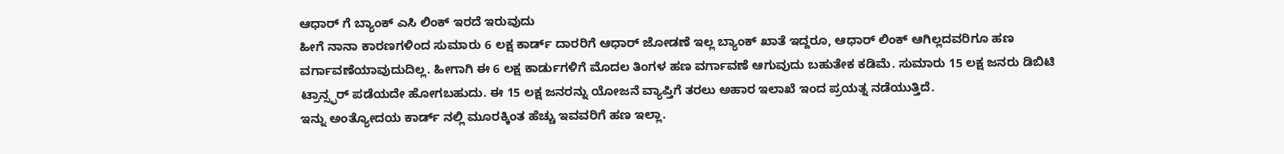ಆಧಾರ್ ಗೆ ಬ್ಯಾಂಕ್ ಎಸಿ ಲಿಂಕ್ ಇರದೆ ಇರುವುದು
ಹೀಗೆ ನಾನಾ ಕಾರಣಗಳಿಂದ ಸುಮಾರು 6 ಲಕ್ಷ ಕಾರ್ಡ್ ದಾರರಿಗೆ ಆಧಾರ್ ಜೋಡಣೆ ಇಲ್ಲ ಬ್ಯಾಂಕ್ ಖಾತೆ ಇದ್ದರೂ, ಆಧಾರ್ ಲಿಂಕ್ ಆಗಿಲ್ಲದವರಿಗೂ ಹಣ ವರ್ಗಾವಣೆಯಾವುದುದಿಲ್ಲ. ಹೀಗಾಗಿ ಈ 6 ಲಕ್ಷ ಕಾರ್ಡುಗಳಿಗೆ ಮೊದಲ ತಿಂಗಳ ಹಣ ವರ್ಗಾವಣೆ ಆಗುವುದು ಬಹುತೇಕ ಕಡಿಮೆ. ಸುಮಾರು 15 ಲಕ್ಷ ಜನರು ಡಿಬಿಟಿ ಟ್ರಾನ್ಸ್ಫರ್ ಪಡೆಯದೇ ಹೋಗಬಹುದು. ಈ 15 ಲಕ್ಷ ಜನರನ್ನು ಯೋಜನೆ ವ್ಯಾಪ್ತಿಗೆ ತರಲು ಅಹಾರ ಇಲಾಖೆ ಇಂದ ಪ್ರಯತ್ನ ನಡೆಯುತ್ತಿದೆ.
ಇನ್ನು ಅಂತ್ಯೋದಯ ಕಾರ್ಡ್ ನಲ್ಲಿ ಮೂರಕ್ಕಿಂತ ಹೆಚ್ಚು ಇವವರಿಗೆ ಹಣ ಇಲ್ಲಾ.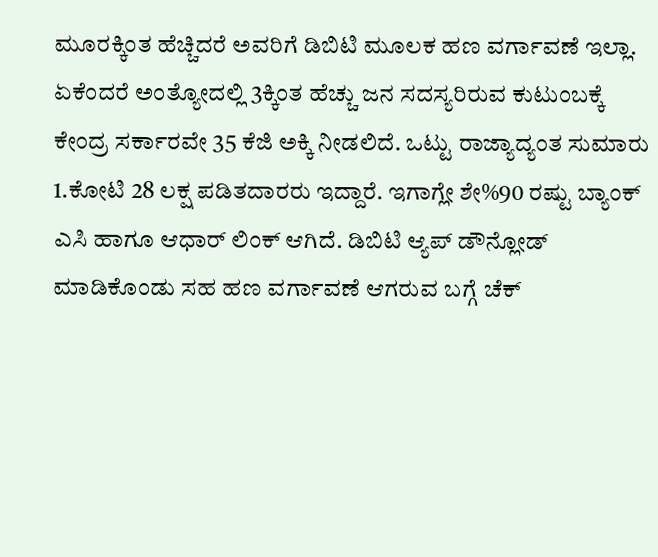ಮೂರಕ್ಕಿಂತ ಹೆಚ್ಚಿದರೆ ಅವರಿಗೆ ಡಿಬಿಟಿ ಮೂಲಕ ಹಣ ವರ್ಗಾವಣೆ ಇಲ್ಲಾ. ಏಕೆಂದರೆ ಅಂತ್ಯೋದಲ್ಲಿ 3ಕ್ಕಿಂತ ಹೆಚ್ಚು ಜನ ಸದಸ್ಯರಿರುವ ಕುಟುಂಬಕ್ಕೆ ಕೇಂದ್ರ ಸರ್ಕಾರವೇ 35 ಕೆಜಿ ಅಕ್ಕಿ ನೀಡಲಿದೆ. ಒಟ್ಟು ರಾಜ್ಯಾದ್ಯಂತ ಸುಮಾರು 1.ಕೋಟಿ 28 ಲಕ್ಷ ಪಡಿತದಾರರು ಇದ್ದಾರೆ. ಇಗಾಗ್ಲೇ ಶೇ%90 ರಷ್ಟು ಬ್ಯಾಂಕ್ ಎಸಿ ಹಾಗೂ ಆಧಾರ್ ಲಿಂಕ್ ಆಗಿದೆ. ಡಿಬಿಟಿ ಆ್ಯಪ್ ಡೌನ್ಲೋಡ್ ಮಾಡಿಕೊಂಡು ಸಹ ಹಣ ವರ್ಗಾವಣೆ ಆಗರುವ ಬಗ್ಗೆ ಚೆಕ್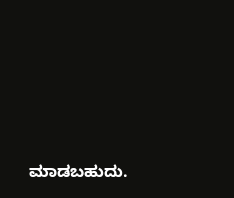ಮಾಡಬಹುದು.